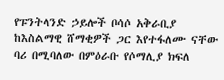የፑንትላንድ ኃይሎች ቦሳሶ አቅራቢያ ከእስልማዊ ሸማቂዎች ጋር እየተፋለሙ ናቸው
ባሪ በሚባለው በምዕራቡ የሶማሊያ ክፍለ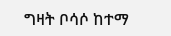ግዛት ቦሳሶ ከተማ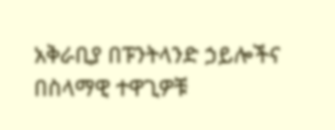አቅራቢያ በፑንትላንድ ኃይሎችና በስላማዊ ተዋጊዎቹ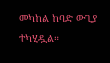መካከል ከባድ ውጊያ ተካሂዷል።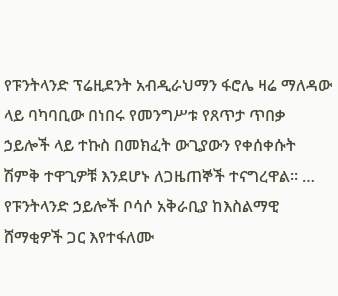የፑንትላንድ ፕሬዚደንት አብዲራህማን ፋሮሌ ዛሬ ማለዳው ላይ ባካባቢው በነበሩ የመንግሥቱ የጸጥታ ጥበቃ ኃይሎች ላይ ተኩስ በመክፈት ውጊያውን የቀሰቀሱት ሽምቅ ተዋጊዎቹ እንደሆኑ ለጋዜጠኞች ተናግረዋል። …
የፑንትላንድ ኃይሎች ቦሳሶ አቅራቢያ ከእስልማዊ ሸማቂዎች ጋር እየተፋለሙ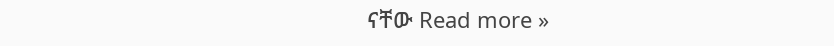ናቸው Read more »